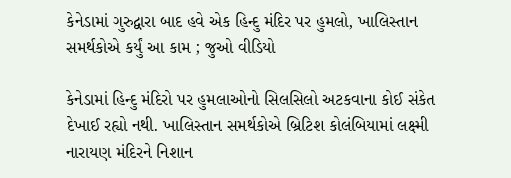કેનેડામાં ગુરુદ્વારા બાદ હવે એક હિન્દુ મંદિર પર હુમલો, ખાલિસ્તાન સમર્થકોએ કર્યું આ કામ ; જુઓ વીડિયો

કેનેડામાં હિન્દુ મંદિરો પર હુમલાઓનો સિલસિલો અટકવાના કોઈ સંકેત દેખાઈ રહ્યો નથી. ખાલિસ્તાન સમર્થકોએ બ્રિટિશ કોલંબિયામાં લક્ષ્મી નારાયણ મંદિરને નિશાન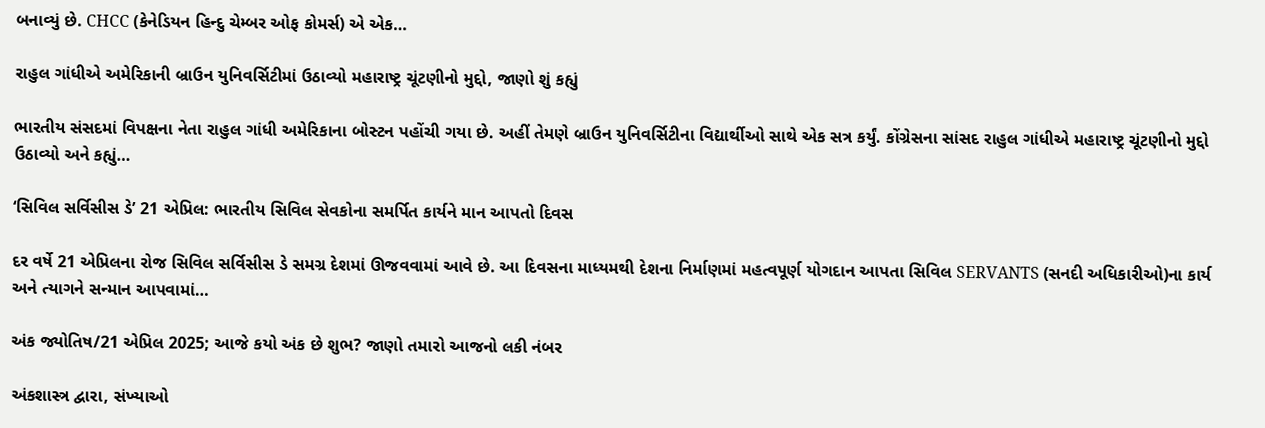બનાવ્યું છે. CHCC (કેનેડિયન હિન્દુ ચેમ્બર ઓફ કોમર્સ) એ એક…

રાહુલ ગાંધીએ અમેરિકાની બ્રાઉન યુનિવર્સિટીમાં ઉઠાવ્યો મહારાષ્ટ્ર ચૂંટણીનો મુદ્દો, જાણો શું કહ્યું

ભારતીય સંસદમાં વિપક્ષના નેતા રાહુલ ગાંધી અમેરિકાના બોસ્ટન પહોંચી ગયા છે. અહીં તેમણે બ્રાઉન યુનિવર્સિટીના વિદ્યાર્થીઓ સાથે એક સત્ર કર્યું. કોંગ્રેસના સાંસદ રાહુલ ગાંધીએ મહારાષ્ટ્ર ચૂંટણીનો મુદ્દો ઉઠાવ્યો અને કહ્યું…

‘સિવિલ સર્વિસીસ ડે’ 21 એપ્રિલ: ભારતીય સિવિલ સેવકોના સમર્પિત કાર્યને માન આપતો દિવસ

દર વર્ષે 21 એપ્રિલના રોજ સિવિલ સર્વિસીસ ડે સમગ્ર દેશમાં ઊજવવામાં આવે છે. આ દિવસના માધ્યમથી દેશના નિર્માણમાં મહત્વપૂર્ણ યોગદાન આપતા સિવિલ SERVANTS (સનદી અધિકારીઓ)ના કાર્ય અને ત્યાગને સન્માન આપવામાં…

અંક જ્યોતિષ/21 એપ્રિલ 2025; આજે કયો અંક છે શુભ? જાણો તમારો આજનો લકી નંબર

અંકશાસ્ત્ર દ્વારા, સંખ્યાઓ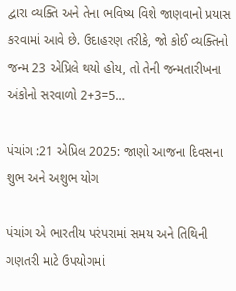દ્વારા વ્યક્તિ અને તેના ભવિષ્ય વિશે જાણવાનો પ્રયાસ કરવામાં આવે છે. ઉદાહરણ તરીકે, જો કોઈ વ્યક્તિનો જન્મ 23 એપ્રિલે થયો હોય, તો તેની જન્મતારીખના અંકોનો સરવાળો 2+3=5…

પંચાંગ :21 એપ્રિલ 2025: જાણો આજના દિવસના શુભ અને અશુભ યોગ

પંચાંગ એ ભારતીય પરંપરામાં સમય અને તિથિની ગણતરી માટે ઉપયોગમાં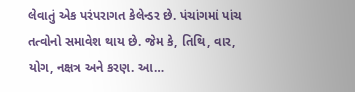લેવાતું એક પરંપરાગત કેલેન્ડર છે. પંચાંગમાં પાંચ તત્વોનો સમાવેશ થાય છે. જેમ કે, તિથિ, વાર, યોગ, નક્ષત્ર અને કરણ. આ…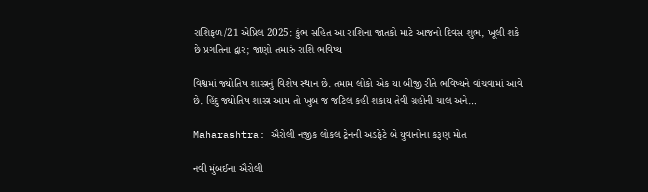રાશિફળ/21 એપ્રિલ 2025: કુંભ સહિત આ રાશિના જાતકો માટે આજનો દિવસ શુભ, ખૂલી શકે છે પ્રગતિના દ્વાર; જાણો તમારું રાશિ ભવિષ્ય

વિશ્વમાં જ્યોતિષ શાસ્ત્રનું વિશેષ સ્થાન છે. તમામ લોકો એક યા બીજી રીતે ભવિષ્યને વાંચવામાં આવે છે. હિંદુ જ્યોતિષ શાસ્ત્ર આમ તો ખુબ જ જટિલ કહી શકાય તેવી ગ્રહોની ચાલ અને…

Maharashtra: ઐરોલી નજીક લોકલ ટ્રેનની અડફેટે બે યુવાનોના કરૂણ મોત

નવી મુંબઈના ઐરોલી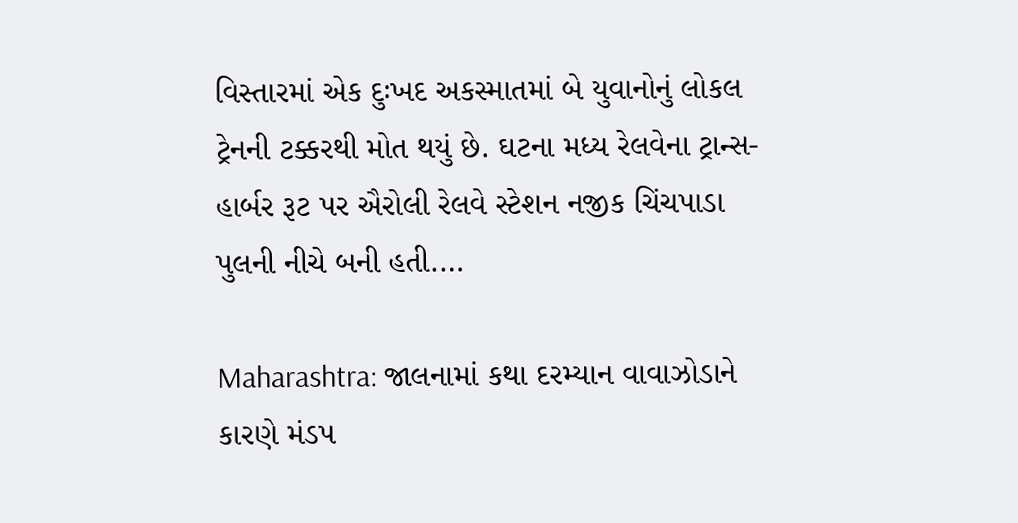વિસ્તારમાં એક દુઃખદ અકસ્માતમાં બે યુવાનોનું લોકલ ટ્રેનની ટક્કરથી મોત થયું છે. ઘટના મધ્ય રેલવેના ટ્રાન્સ-હાર્બર રૂટ પર ઐરોલી રેલવે સ્ટેશન નજીક ચિંચપાડા પુલની નીચે બની હતી.…

Maharashtra: જાલનામાં કથા દરમ્યાન વાવાઝોડાને કારણે મંડપ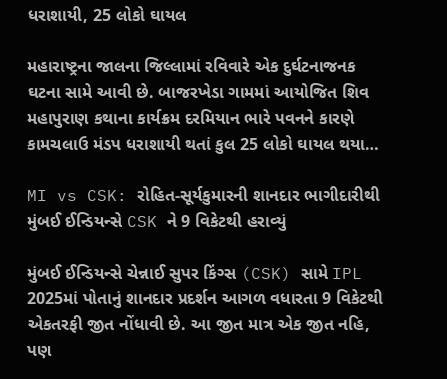ધરાશાયી, 25 લોકો ઘાયલ

મહારાષ્ટ્રના જાલના જિલ્લામાં રવિવારે એક દુર્ઘટનાજનક ઘટના સામે આવી છે. બાજરખેડા ગામમાં આયોજિત શિવ મહાપુરાણ કથાના કાર્યક્રમ દરમિયાન ભારે પવનને કારણે કામચલાઉ મંડપ ધરાશાયી થતાં કુલ 25 લોકો ઘાયલ થયા…

MI vs CSK: રોહિત-સૂર્યકુમારની શાનદાર ભાગીદારીથી મુંબઈ ઈન્ડિયન્સે CSK ને 9 વિકેટથી હરાવ્યું

મુંબઈ ઈન્ડિયન્સે ચેન્નાઈ સુપર કિંગ્સ (CSK) સામે IPL 2025માં પોતાનું શાનદાર પ્રદર્શન આગળ વધારતા 9 વિકેટથી એકતરફી જીત નોંધાવી છે. આ જીત માત્ર એક જીત નહિ, પણ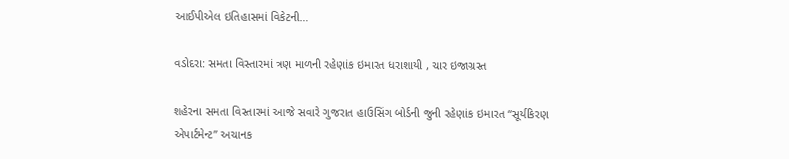આઈપીએલ ઇતિહાસમાં વિકેટની…

વડોદરા: સમતા વિસ્તારમાં ત્રણ માળની રહેણાંક ઇમારત ધરાશાયી , ચાર ઇજાગ્રસ્ત

શહેરના સમતા વિસ્તારમાં આજે સવારે ગુજરાત હાઉસિંગ બોર્ડની જુની રહેણાંક ઇમારત “સૂર્યકિરણ એપાર્ટમેન્ટ” અચાનક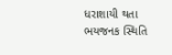ધરાશાયી થતા ભયજનક સ્થિતિ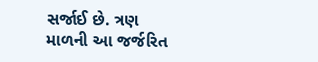સર્જાઈ છે. ત્રણ માળની આ જર્જરિત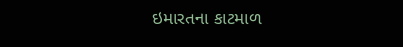ઇમારતના કાટમાળ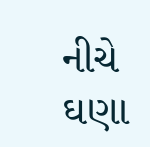નીચે ઘણા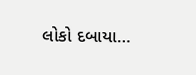લોકો દબાયા…